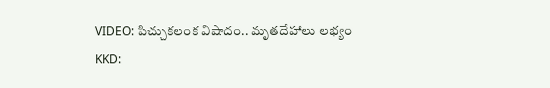VIDEO: పిచ్చుకలంక విషాదం.. మృతదేహాలు లభ్యం
KKD: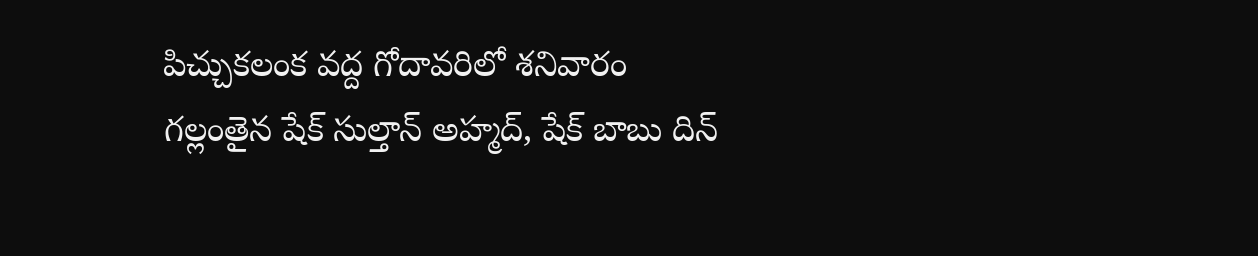పిచ్చుకలంక వద్ద గోదావరిలో శనివారం గల్లంతైన షేక్ సుల్తాన్ అహ్మద్, షేక్ బాబు దిన్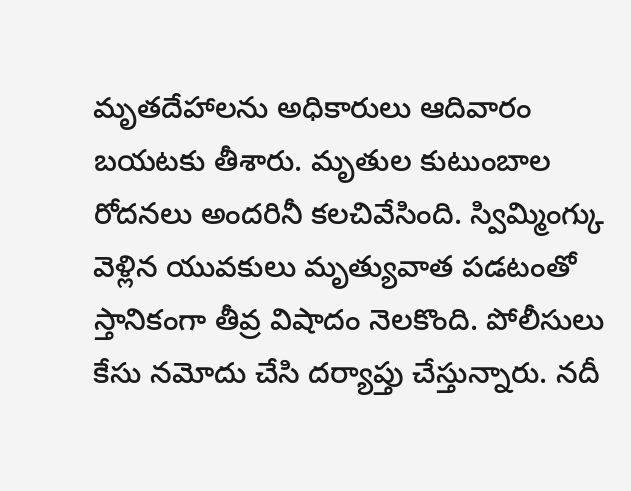మృతదేహాలను అధికారులు ఆదివారం బయటకు తీశారు. మృతుల కుటుంబాల రోదనలు అందరినీ కలచివేసింది. స్విమ్మింగ్కు వెళ్లిన యువకులు మృత్యువాత పడటంతో స్తానికంగా తీవ్ర విషాదం నెలకొంది. పోలీసులు కేసు నమోదు చేసి దర్యాప్తు చేస్తున్నారు. నదీ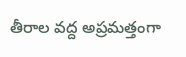తీరాల వద్ద అప్రమత్తంగా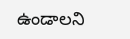ఉండాలని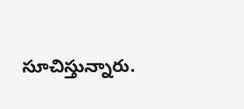సూచిస్తున్నారు.